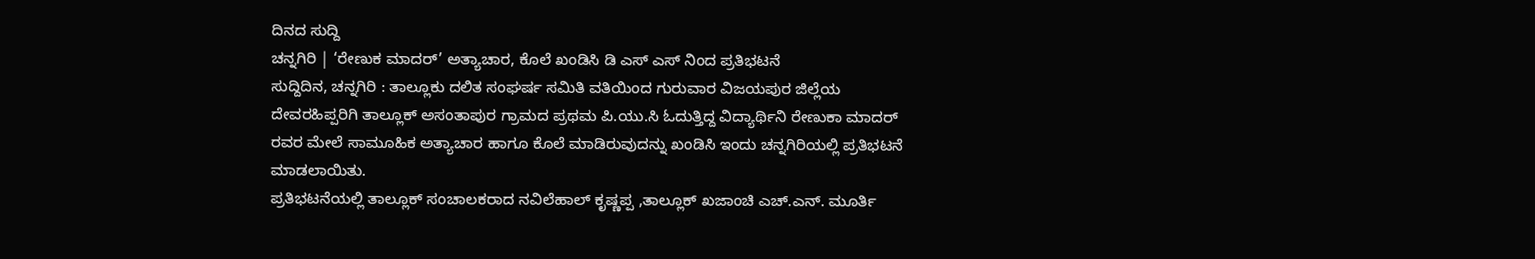ದಿನದ ಸುದ್ದಿ
ಚನ್ನಗಿರಿ | ‘ರೇಣುಕ ಮಾದರ್’ ಅತ್ಯಾಚಾರ, ಕೊಲೆ ಖಂಡಿಸಿ ಡಿ ಎಸ್ ಎಸ್ ನಿಂದ ಪ್ರತಿಭಟನೆ
ಸುದ್ದಿದಿನ, ಚನ್ನಗಿರಿ : ತಾಲ್ಲೂಕು ದಲಿತ ಸಂಘರ್ಷ ಸಮಿತಿ ವತಿಯಿಂದ ಗುರುವಾರ ವಿಜಯಪುರ ಜಿಲ್ಲೆಯ ದೇವರಹಿಪ್ಪರಿಗಿ ತಾಲ್ಲೂಕ್ ಅಸಂತಾಪುರ ಗ್ರಾಮದ ಪ್ರಥಮ ಪಿ.ಯು.ಸಿ ಓದುತ್ತಿದ್ದ ವಿದ್ಯಾರ್ಥಿನಿ ರೇಣುಕಾ ಮಾದರ್ ರವರ ಮೇಲೆ ಸಾಮೂಹಿಕ ಅತ್ಯಾಚಾರ ಹಾಗೂ ಕೊಲೆ ಮಾಡಿರುವುದನ್ನು ಖಂಡಿಸಿ ಇಂದು ಚನ್ನಗಿರಿಯಲ್ಲಿ ಪ್ರತಿಭಟನೆ ಮಾಡಲಾಯಿತು.
ಪ್ರತಿಭಟನೆಯಲ್ಲಿ ತಾಲ್ಲೂಕ್ ಸಂಚಾಲಕರಾದ ನವಿಲೆಹಾಲ್ ಕೃಷ್ಣಪ್ಪ ,ತಾಲ್ಲೂಕ್ ಖಜಾಂಚಿ ಎಚ್.ಎನ್. ಮೂರ್ತಿ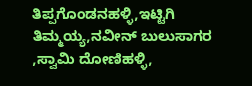ತಿಪ್ಪಗೊಂಡನಹಳ್ಳಿ,ಇಟ್ಟಿಗಿ ತಿಮ್ಮಯ್ಯ,ನವೀನ್ ಬುಲುಸಾಗರ ,ಸ್ವಾಮಿ ದೋಣಿಹಳ್ಳಿ,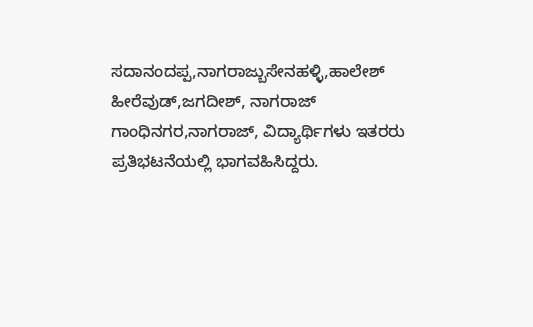ಸದಾನಂದಪ್ಪ,ನಾಗರಾಜ್ಬುಸೇನಹಳ್ಳಿ,ಹಾಲೇಶ್ ಹೀರೆವುಡ್,ಜಗದೀಶ್, ನಾಗರಾಜ್ ಗಾಂಧಿನಗರ,ನಾಗರಾಜ್, ವಿದ್ಯಾರ್ಥಿಗಳು ಇತರರು ಪ್ರತಿಭಟನೆಯಲ್ಲಿ ಭಾಗವಹಿಸಿದ್ದರು.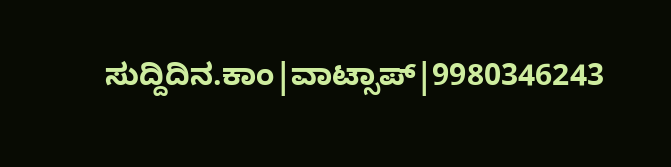ಸುದ್ದಿದಿನ.ಕಾಂ|ವಾಟ್ಸಾಪ್|9980346243